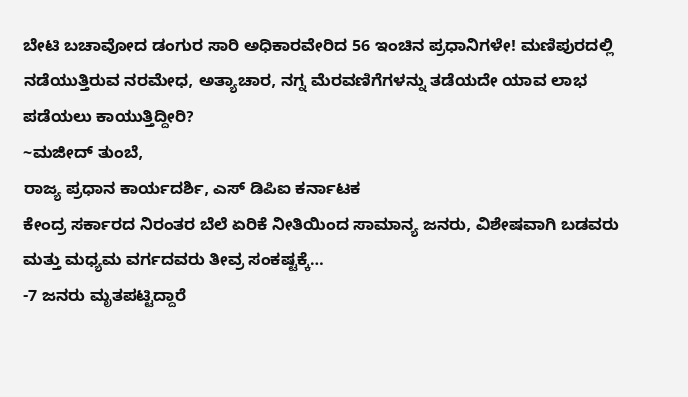ಬೇಟಿ ಬಚಾವೋದ ಡಂಗುರ ಸಾರಿ ಅಧಿಕಾರವೇರಿದ 56 ಇಂಚಿನ ಪ್ರಧಾನಿಗಳೇ! ಮಣಿಪುರದಲ್ಲಿ ನಡೆಯುತ್ತಿರುವ ನರಮೇಧ, ಅತ್ಯಾಚಾರ, ನಗ್ನ ಮೆರವಣಿಗೆಗಳನ್ನು ತಡೆಯದೇ ಯಾವ ಲಾಭ ಪಡೆಯಲು ಕಾಯುತ್ತಿದ್ದೀರಿ?
~ಮಜೀದ್ ತುಂಬೆ,
ರಾಜ್ಯ ಪ್ರಧಾನ ಕಾರ್ಯದರ್ಶಿ, ಎಸ್ ಡಿಪಿಐ ಕರ್ನಾಟಕ
ಕೇಂದ್ರ ಸರ್ಕಾರದ ನಿರಂತರ ಬೆಲೆ ಏರಿಕೆ ನೀತಿಯಿಂದ ಸಾಮಾನ್ಯ ಜನರು, ವಿಶೇಷವಾಗಿ ಬಡವರು ಮತ್ತು ಮಧ್ಯಮ ವರ್ಗದವರು ತೀವ್ರ ಸಂಕಷ್ಟಕ್ಕೆ…
-7 ಜನರು ಮೃತಪಟ್ಟಿದ್ದಾರೆ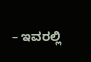– ಇವರಲ್ಲಿ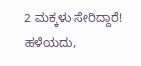2 ಮಕ್ಕಳು ಸೇರಿದ್ದಾರೆ! ಹಳೆಯದು,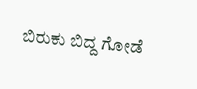ಬಿರುಕು ಬಿದ್ದ ಗೋಡೆ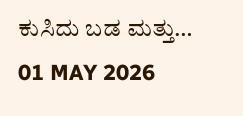ಕುಸಿದು ಬಡ ಮತ್ತು…
01 MAY 2026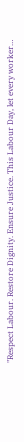"Respect Labour. Restore Dignity. Ensure Justice. This Labour Day, let every worker…